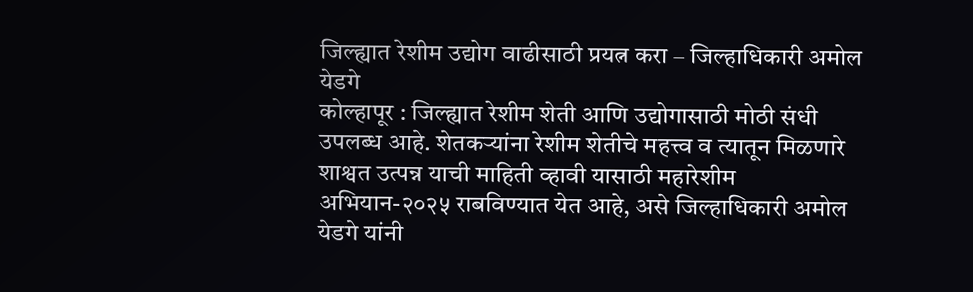जिल्ह्यात रेशीम उद्योग वाढीसाठी प्रयत्न करा – जिल्हाधिकारी अमोल येडगे
कोल्हापूर : जिल्ह्यात रेशीम शेती आणि उद्योगासाठी मोठी संधी उपलब्ध आहे. शेतकऱ्यांना रेशीम शेतीचे महत्त्व व त्यातून मिळणारे शाश्वत उत्पन्न याची माहिती व्हावी यासाठी महारेशीम अभियान-२०२५ राबविण्यात येत आहे, असे जिल्हाधिकारी अमोल येडगे यांनी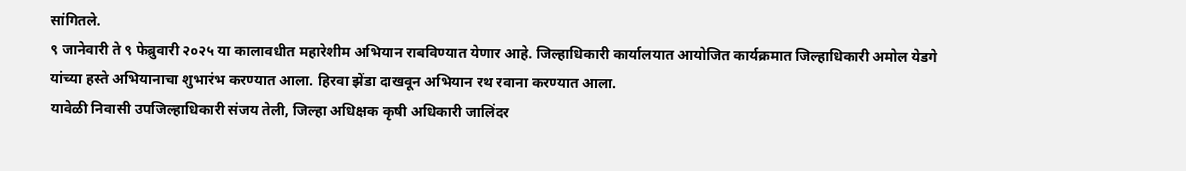सांगितले.
९ जानेवारी ते ९ फेब्रुवारी २०२५ या कालावधीत महारेशीम अभियान राबविण्यात येणार आहे. जिल्हाधिकारी कार्यालयात आयोजित कार्यक्रमात जिल्हाधिकारी अमोल येडगे यांच्या हस्ते अभियानाचा शुभारंभ करण्यात आला. हिरवा झेंडा दाखवून अभियान रथ रवाना करण्यात आला.
यावेळी निवासी उपजिल्हाधिकारी संजय तेली, जिल्हा अधिक्षक कृषी अधिकारी जालिंदर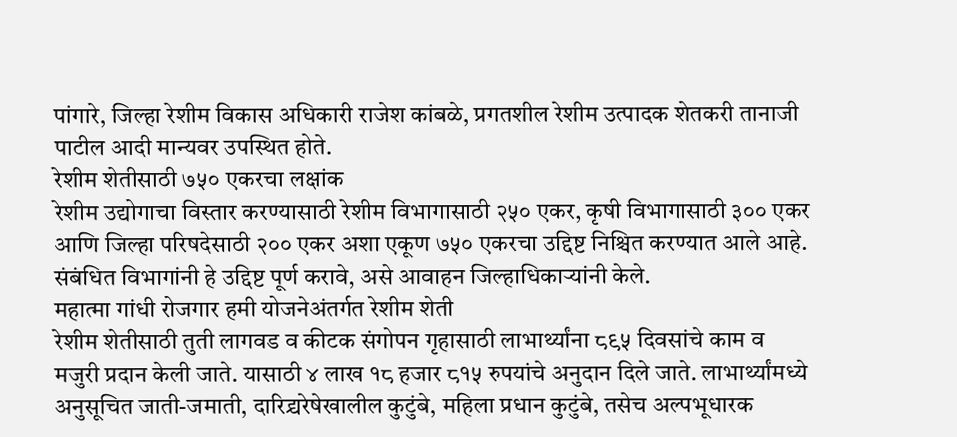पांगारे, जिल्हा रेशीम विकास अधिकारी राजेश कांबळे, प्रगतशील रेशीम उत्पादक शेतकरी तानाजी पाटील आदी मान्यवर उपस्थित होते.
रेशीम शेतीसाठी ७५० एकरचा लक्षांक
रेशीम उद्योगाचा विस्तार करण्यासाठी रेशीम विभागासाठी २५० एकर, कृषी विभागासाठी ३०० एकर आणि जिल्हा परिषदेसाठी २०० एकर अशा एकूण ७५० एकरचा उद्दिष्ट निश्चित करण्यात आले आहे. संबंधित विभागांनी हे उद्दिष्ट पूर्ण करावे, असे आवाहन जिल्हाधिकाऱ्यांनी केले.
महात्मा गांधी रोजगार हमी योजनेअंतर्गत रेशीम शेती
रेशीम शेतीसाठी तुती लागवड व कीटक संगोपन गृहासाठी लाभार्थ्यांना ८९५ दिवसांचे काम व मजुरी प्रदान केली जाते. यासाठी ४ लाख १८ हजार ८१५ रुपयांचे अनुदान दिले जाते. लाभार्थ्यांमध्ये अनुसूचित जाती-जमाती, दारिद्र्यरेषेखालील कुटुंबे, महिला प्रधान कुटुंबे, तसेच अल्पभूधारक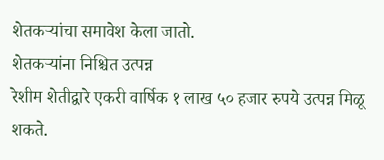शेतकऱ्यांचा समावेश केला जातो.
शेतकऱ्यांना निश्चित उत्पन्न
रेशीम शेतीद्वारे एकरी वार्षिक १ लाख ५० हजार रुपये उत्पन्न मिळू शकते.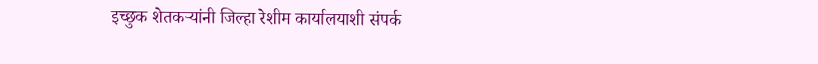इच्छुक शेतकऱ्यांनी जिल्हा रेशीम कार्यालयाशी संपर्क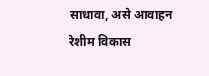साधावा, असे आवाहन रेशीम विकास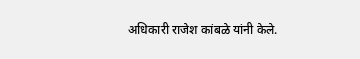अधिकारी राजेश कांबळे यांनी केले.